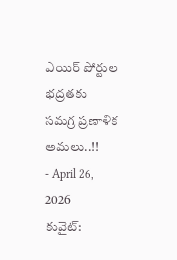ఎయిర్ పోర్టుల భద్రతకు సమగ్ర ప్రణాళిక అమలు..!!
- April 26, 2026
కువైట్: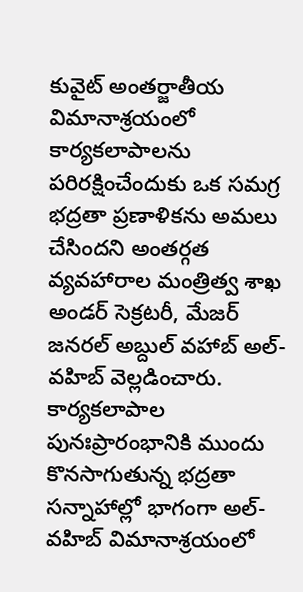కువైట్ అంతర్జాతీయ విమానాశ్రయంలో కార్యకలాపాలను పరిరక్షించేందుకు ఒక సమగ్ర భద్రతా ప్రణాళికను అమలు చేసిందని అంతర్గత వ్యవహారాల మంత్రిత్వ శాఖ అండర్ సెక్రటరీ, మేజర్ జనరల్ అబ్దుల్ వహాబ్ అల్-వహిబ్ వెల్లడించారు.
కార్యకలాపాల పునఃప్రారంభానికి ముందు కొనసాగుతున్న భద్రతా సన్నాహాల్లో భాగంగా అల్-వహిబ్ విమానాశ్రయంలో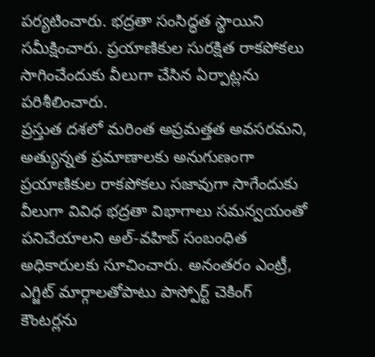పర్యటించారు. భద్రతా సంసిద్ధత స్థాయిని సమీక్షించారు. ప్రయాణికుల సురక్షిత రాకపోకలు సాగించేందుకు వీలుగా చేసిన ఏర్పాట్లను పరిశీలించారు.
ప్రస్తుత దశలో మరింత అప్రమత్తత అవసరమని, అత్యున్నత ప్రమాణాలకు అనుగుణంగా ప్రయాణికుల రాకపోకలు సజావుగా సాగేందుకు వీలుగా వివిధ భద్రతా విభాగాలు సమన్వయంతో పనిచేయాలని అల్-వహిబ్ సంబంధిత అధికారులకు సూచించారు. అనంతరం ఎంట్రీ, ఎగ్జిట్ మార్గాలతోపాటు పాస్పోర్ట్ చెకింగ్ కౌంటర్లను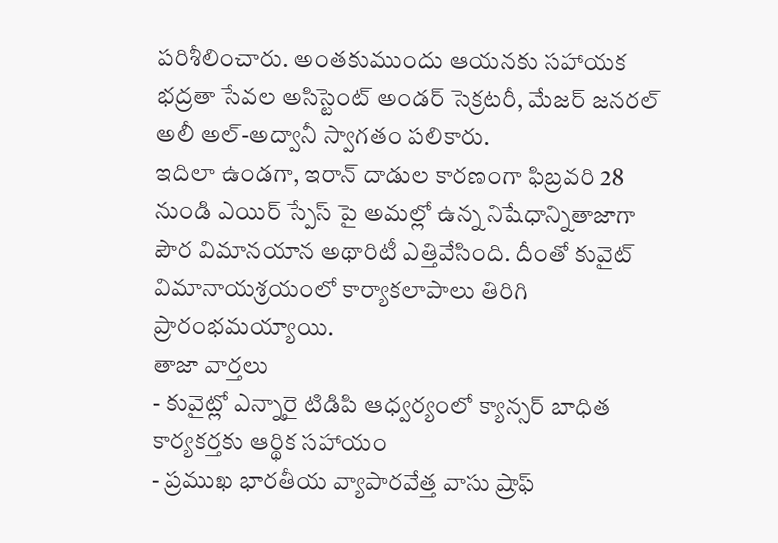పరిశీలించారు. అంతకుముందు ఆయనకు సహాయక భద్రతా సేవల అసిస్టెంట్ అండర్ సెక్రటరీ, మేజర్ జనరల్ అలీ అల్-అద్వానీ స్వాగతం పలికారు.
ఇదిలా ఉండగా, ఇరాన్ దాడుల కారణంగా ఫిబ్రవరి 28 నుండి ఎయిర్ స్పేస్ పై అమల్లో ఉన్న నిషేధాన్నితాజాగా పౌర విమానయాన అథారిటీ ఎత్తివేసింది. దీంతో కువైట్ విమానాయశ్రయంలో కార్యాకలాపాలు తిరిగి ప్రారంభమయ్యాయి.
తాజా వార్తలు
- కువైట్లో ఎన్నారై టిడిపి ఆధ్వర్యంలో క్యాన్సర్ బాధిత కార్యకర్తకు ఆర్థిక సహాయం
- ప్రముఖ భారతీయ వ్యాపారవేత్త వాసు ష్రాఫ్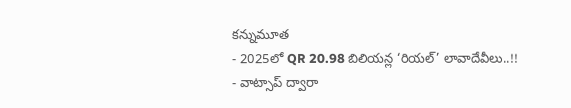కన్నుమూత
- 2025లో QR 20.98 బిలియన్ల ‘రియల్’ లావాదేవీలు..!!
- వాట్సాప్ ద్వారా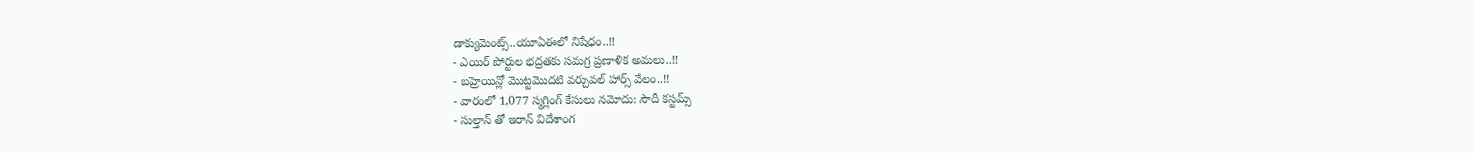డాక్యుమెంట్స్..యూఏఈలో నిషేధం..!!
- ఎయిర్ పోర్టుల భద్రతకు సమగ్ర ప్రణాళిక అమలు..!!
- బహ్రెయిన్లో మొట్టమొదటి వర్చువల్ హార్స్ వేలం..!!
- వారంలో 1,077 స్మగ్లింగ్ కేసులు నమోదు: సౌదీ కస్టమ్స్
- సుల్తాన్ తో ఇరాన్ విదేశాంగ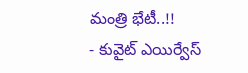మంత్రి భేటీ..!!
- కువైట్ ఎయిర్వేస్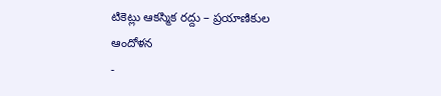టికెట్లు ఆకస్మిక రద్దు – ప్రయాణికుల ఆందోళన
-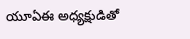యూఏఈ అధ్యక్షుడితో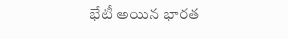భేటీ అయిన భారత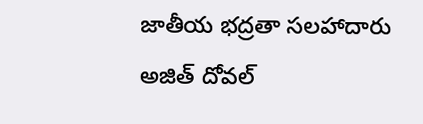జాతీయ భద్రతా సలహాదారు అజిత్ దోవల్